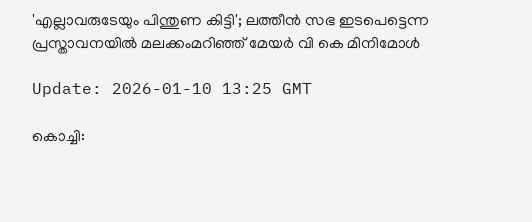'എല്ലാവരുടേയും പിന്തുണ കിട്ടി'; ലത്തീന്‍ സഭ ഇടപെട്ടെന്ന പ്രസ്താവനയില്‍ മലക്കംമറിഞ്ഞ് മേയര്‍ വി കെ മിനിമോള്‍

Update: 2026-01-10 13:25 GMT

കൊച്ചി: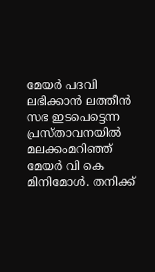മേയര്‍ പദവി ലഭിക്കാന്‍ ലത്തീന്‍ സഭ ഇടപെട്ടെന്ന പ്രസ്താവനയില്‍ മലക്കംമറിഞ്ഞ് മേയര്‍ വി കെ മിനിമോള്‍. തനിക്ക്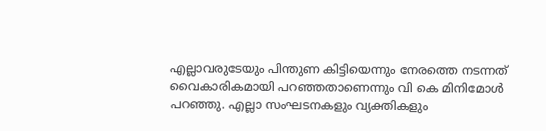എല്ലാവരുടേയും പിന്തുണ കിട്ടിയെന്നും നേരത്തെ നടന്നത് വൈകാരികമായി പറഞ്ഞതാണെന്നും വി കെ മിനിമോള്‍ പറഞ്ഞു. എല്ലാ സംഘടനകളും വ്യക്തികളും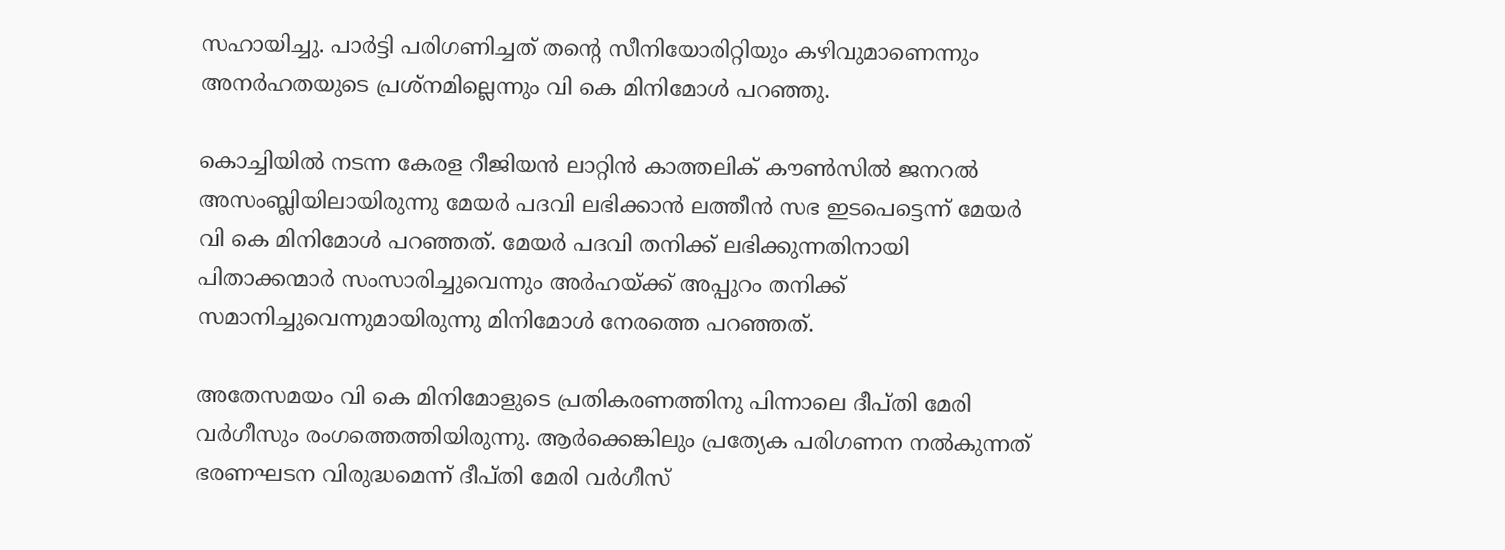സഹായിച്ചു. പാര്‍ട്ടി പരിഗണിച്ചത് തന്റെ സീനിയോരിറ്റിയും കഴിവുമാണെന്നും അനര്‍ഹതയുടെ പ്രശ്‌നമില്ലെന്നും വി കെ മിനിമോള്‍ പറഞ്ഞു.

കൊച്ചിയില്‍ നടന്ന കേരള റീജിയന്‍ ലാറ്റിന്‍ കാത്തലിക് കൗണ്‍സില്‍ ജനറല്‍ അസംബ്ലിയിലായിരുന്നു മേയര്‍ പദവി ലഭിക്കാന്‍ ലത്തീന്‍ സഭ ഇടപെട്ടെന്ന് മേയര്‍ വി കെ മിനിമോള്‍ പറഞ്ഞത്. മേയര്‍ പദവി തനിക്ക് ലഭിക്കുന്നതിനായി പിതാക്കന്മാര്‍ സംസാരിച്ചുവെന്നും അര്‍ഹയ്ക്ക് അപ്പുറം തനിക്ക് സമാനിച്ചുവെന്നുമായിരുന്നു മിനിമോള്‍ നേരത്തെ പറഞ്ഞത്.

അതേസമയം വി കെ മിനിമോളുടെ പ്രതികരണത്തിനു പിന്നാലെ ദീപ്തി മേരി വര്‍ഗീസും രംഗത്തെത്തിയിരുന്നു. ആര്‍ക്കെങ്കിലും പ്രത്യേക പരിഗണന നല്‍കുന്നത് ഭരണഘടന വിരുദ്ധമെന്ന് ദീപ്തി മേരി വര്‍ഗീസ്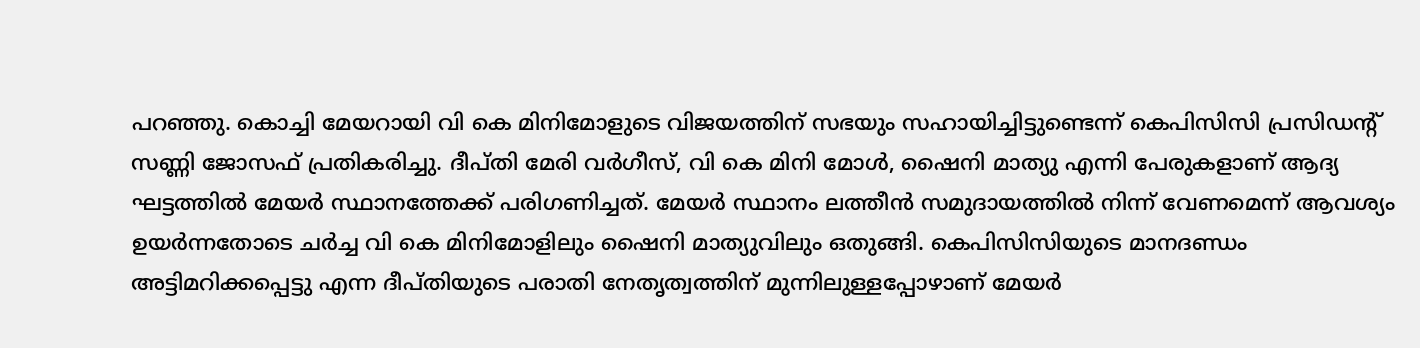പറഞ്ഞു. കൊച്ചി മേയറായി വി കെ മിനിമോളുടെ വിജയത്തിന് സഭയും സഹായിച്ചിട്ടുണ്ടെന്ന് കെപിസിസി പ്രസിഡന്റ് സണ്ണി ജോസഫ് പ്രതികരിച്ചു. ദീപ്തി മേരി വര്‍ഗീസ്, വി കെ മിനി മോള്‍, ഷൈനി മാത്യു എന്നി പേരുകളാണ് ആദ്യ ഘട്ടത്തില്‍ മേയര്‍ സ്ഥാനത്തേക്ക് പരിഗണിച്ചത്. മേയര്‍ സ്ഥാനം ലത്തീന്‍ സമുദായത്തില്‍ നിന്ന് വേണമെന്ന് ആവശ്യം ഉയര്‍ന്നതോടെ ചര്‍ച്ച വി കെ മിനിമോളിലും ഷൈനി മാത്യുവിലും ഒതുങ്ങി. കെപിസിസിയുടെ മാനദണ്ഡം അട്ടിമറിക്കപ്പെട്ടു എന്ന ദീപ്തിയുടെ പരാതി നേതൃത്വത്തിന് മുന്നിലുള്ളപ്പോഴാണ് മേയര്‍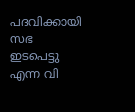പദവിക്കായി സഭ ഇടപെട്ടു എന്ന വി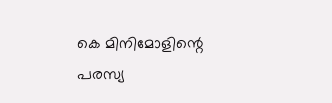കെ മിനിമോളിന്റെ പരസ്യ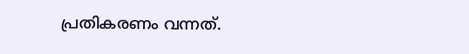പ്രതികരണം വന്നത്.